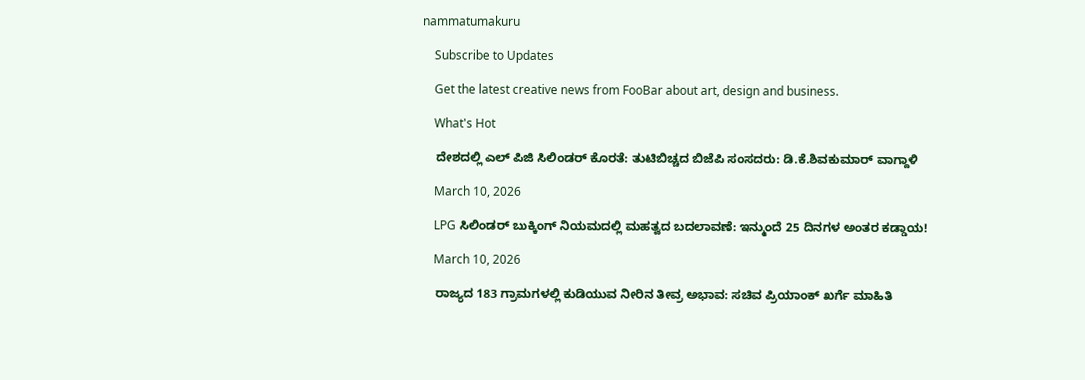nammatumakuru

    Subscribe to Updates

    Get the latest creative news from FooBar about art, design and business.

    What's Hot

    ದೇಶದಲ್ಲಿ ಎಲ್‌ ಪಿಜಿ ಸಿಲಿಂಡರ್ ಕೊರತೆ: ತುಟಿಬಿಚ್ಚದ ಬಿಜೆಪಿ ಸಂಸದರು: ಡಿ.ಕೆ.ಶಿವಕುಮಾರ್ ವಾಗ್ದಾಳಿ

    March 10, 2026

    LPG ಸಿಲಿಂಡರ್ ಬುಕ್ಕಿಂಗ್ ನಿಯಮದಲ್ಲಿ ಮಹತ್ವದ ಬದಲಾವಣೆ: ಇನ್ಮುಂದೆ 25 ದಿನಗಳ ಅಂತರ ಕಡ್ಡಾಯ!

    March 10, 2026

    ರಾಜ್ಯದ 183 ಗ್ರಾಮಗಳಲ್ಲಿ ಕುಡಿಯುವ ನೀರಿನ ತೀವ್ರ ಅಭಾವ: ಸಚಿವ ಪ್ರಿಯಾಂಕ್ ಖರ್ಗೆ ಮಾಹಿತಿ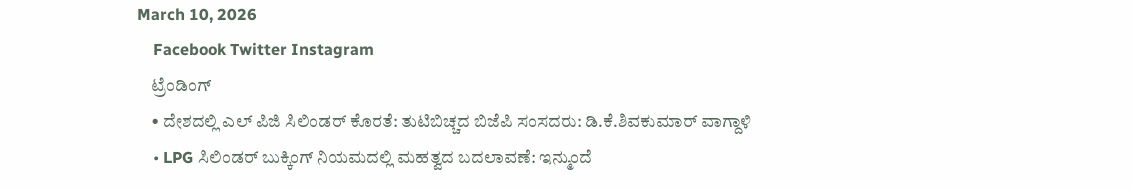March 10, 2026
    Facebook Twitter Instagram
    ಟ್ರೆಂಡಿಂಗ್
    • ದೇಶದಲ್ಲಿ ಎಲ್‌ ಪಿಜಿ ಸಿಲಿಂಡರ್ ಕೊರತೆ: ತುಟಿಬಿಚ್ಚದ ಬಿಜೆಪಿ ಸಂಸದರು: ಡಿ.ಕೆ.ಶಿವಕುಮಾರ್ ವಾಗ್ದಾಳಿ
    • LPG ಸಿಲಿಂಡರ್ ಬುಕ್ಕಿಂಗ್ ನಿಯಮದಲ್ಲಿ ಮಹತ್ವದ ಬದಲಾವಣೆ: ಇನ್ಮುಂದೆ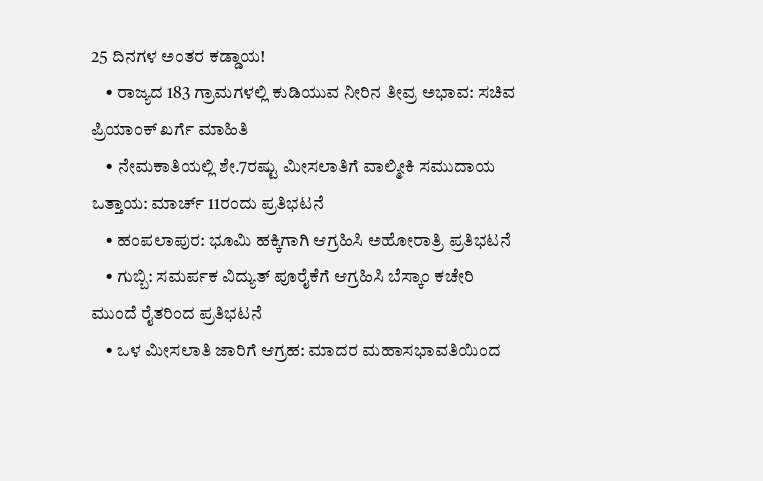25 ದಿನಗಳ ಅಂತರ ಕಡ್ಡಾಯ!
    • ರಾಜ್ಯದ 183 ಗ್ರಾಮಗಳಲ್ಲಿ ಕುಡಿಯುವ ನೀರಿನ ತೀವ್ರ ಅಭಾವ: ಸಚಿವ ಪ್ರಿಯಾಂಕ್ ಖರ್ಗೆ ಮಾಹಿತಿ
    • ನೇಮಕಾತಿಯಲ್ಲಿ ಶೇ.7ರಷ್ಟು ಮೀಸಲಾತಿಗೆ ವಾಲ್ಮೀಕಿ ಸಮುದಾಯ ಒತ್ತಾಯ: ಮಾರ್ಚ್ 11ರಂದು ಪ್ರತಿಭಟನೆ
    • ಹಂಪಲಾಪುರ: ಭೂಮಿ ಹಕ್ಕಿಗಾಗಿ ಆಗ್ರಹಿಸಿ ಅಹೋರಾತ್ರಿ ಪ್ರತಿಭಟನೆ
    • ಗುಬ್ಬಿ: ಸಮರ್ಪಕ ವಿದ್ಯುತ್ ಪೂರೈಕೆಗೆ ಆಗ್ರಹಿಸಿ ಬೆಸ್ಕಾಂ ಕಚೇರಿ ಮುಂದೆ ರೈತರಿಂದ ಪ್ರತಿಭಟನೆ
    • ಒಳ ಮೀಸಲಾತಿ ಜಾರಿಗೆ ಆಗ್ರಹ: ಮಾದರ ಮಹಾಸಭಾವತಿಯಿಂದ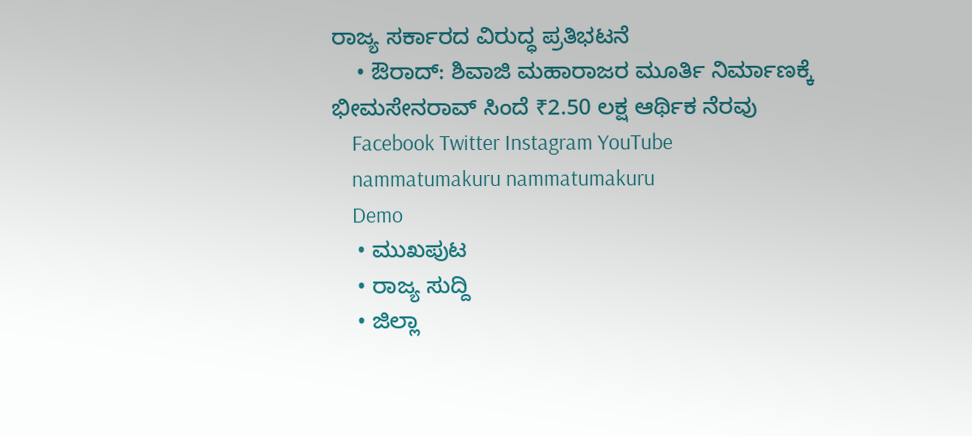ರಾಜ್ಯ ಸರ್ಕಾರದ ವಿರುದ್ಧ ಪ್ರತಿಭಟನೆ
    • ಔರಾದ್: ಶಿವಾಜಿ ಮಹಾರಾಜರ ಮೂರ್ತಿ ನಿರ್ಮಾಣಕ್ಕೆ ಭೀಮಸೇನರಾವ್ ಸಿಂದೆ ₹2.50 ಲಕ್ಷ ಆರ್ಥಿಕ ನೆರವು
    Facebook Twitter Instagram YouTube
    nammatumakuru nammatumakuru
    Demo
    • ಮುಖಪುಟ
    • ರಾಜ್ಯ ಸುದ್ದಿ
    • ಜಿಲ್ಲಾ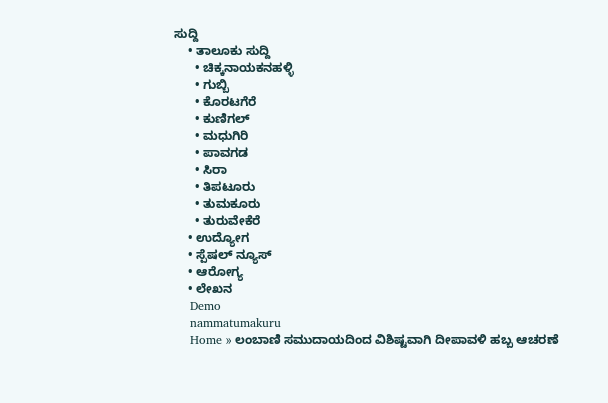ಸುದ್ದಿ
    • ತಾಲೂಕು ಸುದ್ದಿ
      • ಚಿಕ್ಕನಾಯಕನಹಳ್ಳಿ
      • ಗುಬ್ಬಿ
      • ಕೊರಟಗೆರೆ
      • ಕುಣಿಗಲ್
      • ಮಧುಗಿರಿ
      • ಪಾವಗಡ
      • ಸಿರಾ
      • ತಿಪಟೂರು
      • ತುಮಕೂರು
      • ತುರುವೇಕೆರೆ
    • ಉದ್ಯೋಗ
    • ಸ್ಪೆಷಲ್ ನ್ಯೂಸ್
    • ಆರೋಗ್ಯ
    • ಲೇಖನ
    Demo
    nammatumakuru
    Home » ಲಂಬಾಣಿ ಸಮುದಾಯದಿಂದ ವಿಶಿಷ್ಟವಾಗಿ ದೀಪಾವಳಿ ಹಬ್ಬ ಆಚರಣೆ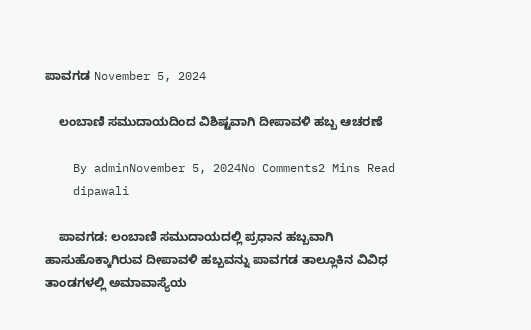ಪಾವಗಡ November 5, 2024

    ಲಂಬಾಣಿ ಸಮುದಾಯದಿಂದ ವಿಶಿಷ್ಟವಾಗಿ ದೀಪಾವಳಿ ಹಬ್ಬ ಆಚರಣೆ

    By adminNovember 5, 2024No Comments2 Mins Read
    dipawali

    ಪಾವಗಡ: ಲಂಬಾಣಿ ಸಮುದಾಯದಲ್ಲಿ ಪ್ರಧಾನ ಹಬ್ಬವಾಗಿ ಹಾಸುಹೊಕ್ಕಾಗಿರುವ ದೀಪಾವಳಿ ಹಬ್ಬವನ್ನು ಪಾವಗಡ ತಾಲ್ಲೂಕಿನ ವಿವಿಧ ತಾಂಡಗಳಲ್ಲಿ ಅಮಾವಾಸ್ಯೆಯ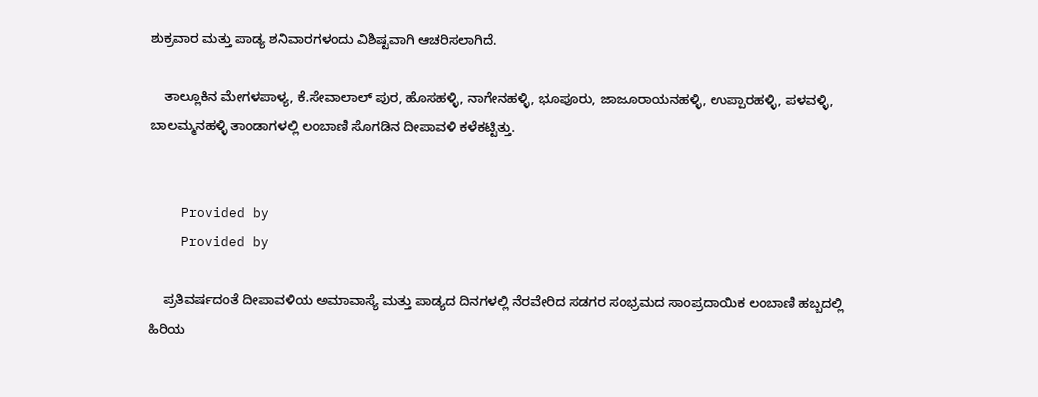ಶುಕ್ರವಾರ ಮತ್ತು ಪಾಡ್ಯ ಶನಿವಾರಗಳಂದು ವಿಶಿಷ್ಟವಾಗಿ ಆಚರಿಸಲಾಗಿದೆ.

    ತಾಲ್ಲೂಕಿನ ಮೇಗಳಪಾಳ್ಯ, ಕೆ.ಸೇವಾಲಾಲ್ ಪುರ, ಹೊಸಹಳ್ಳಿ, ನಾಗೇನಹಳ್ಳಿ, ಭೂಪೂರು, ಜಾಜೂರಾಯನಹಳ್ಳಿ, ಉಪ್ಪಾರಹಳ್ಳಿ, ಪಳವಳ್ಳಿ, ಬಾಲಮ್ಮನಹಳ್ಳಿ ತಾಂಡಾಗಳಲ್ಲಿ ಲಂಬಾಣಿ ಸೊಗಡಿನ ದೀಪಾವಳಿ ಕಳೆಕಟ್ಟಿತ್ತು.


    Provided by
    Provided by

    ಪ್ರತಿವರ್ಷದಂತೆ ದೀಪಾವಳಿಯ ಅಮಾವಾಸ್ಯೆ ಮತ್ತು ಪಾಡ್ಯದ ದಿನಗಳಲ್ಲಿ ನೆರವೇರಿದ ಸಡಗರ ಸಂಭ್ರಮದ ಸಾಂಪ್ರದಾಯಿಕ ಲಂಬಾಣಿ ಹಬ್ಬದಲ್ಲಿ ಹಿರಿಯ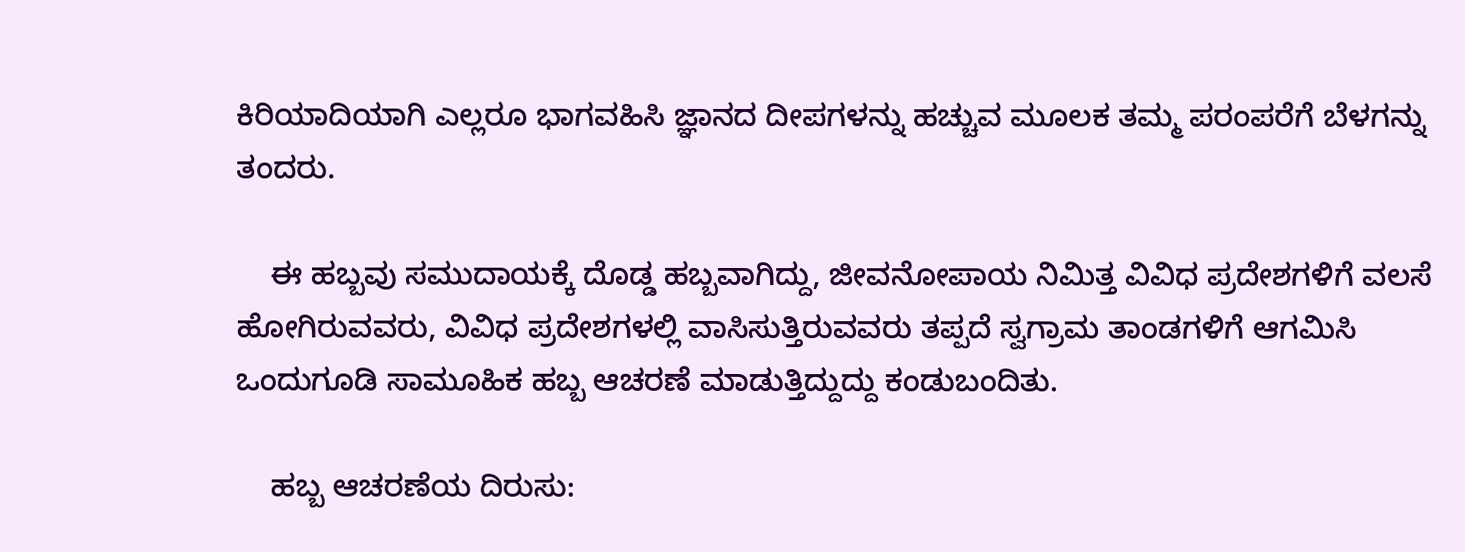ಕಿರಿಯಾದಿಯಾಗಿ ಎಲ್ಲರೂ ಭಾಗವಹಿಸಿ ಜ್ಞಾನದ ದೀಪಗಳನ್ನು ಹಚ್ಚುವ ಮೂಲಕ ತಮ್ಮ ಪರಂಪರೆಗೆ ಬೆಳಗನ್ನು ತಂದರು.

    ಈ ಹಬ್ಬವು ಸಮುದಾಯಕ್ಕೆ ದೊಡ್ಡ ಹಬ್ಬವಾಗಿದ್ದು, ಜೀವನೋಪಾಯ ನಿಮಿತ್ತ ವಿವಿಧ ಪ್ರದೇಶಗಳಿಗೆ ವಲಸೆ ಹೋಗಿರುವವರು, ವಿವಿಧ ಪ್ರದೇಶಗಳಲ್ಲಿ ವಾಸಿಸುತ್ತಿರುವವರು ತಪ್ಪದೆ ಸ್ವಗ್ರಾಮ ತಾಂಡಗಳಿಗೆ ಆಗಮಿಸಿ ಒಂದುಗೂಡಿ ಸಾಮೂಹಿಕ ಹಬ್ಬ ಆಚರಣೆ ಮಾಡುತ್ತಿದ್ದುದ್ದು ಕಂಡುಬಂದಿತು.

    ಹಬ್ಬ ಆಚರಣೆಯ ದಿರುಸು: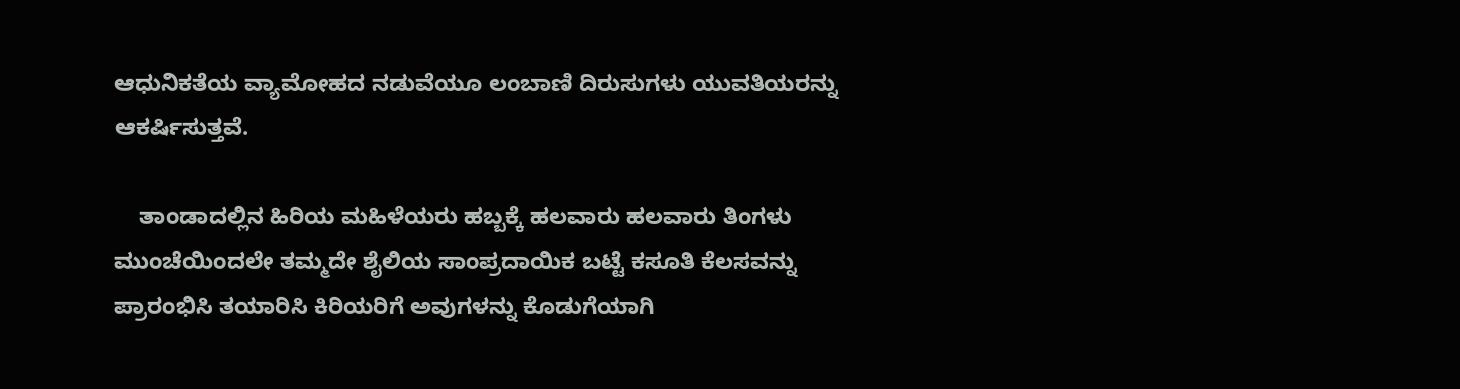ಆಧುನಿಕತೆಯ ವ್ಯಾಮೋಹದ ನಡುವೆಯೂ ಲಂಬಾಣಿ ದಿರುಸುಗಳು ಯುವತಿಯರನ್ನು ಆಕರ್ಷಿಸುತ್ತವೆ.

    ತಾಂಡಾದಲ್ಲಿನ ಹಿರಿಯ ಮಹಿಳೆಯರು ಹಬ್ಬಕ್ಕೆ ಹಲವಾರು ಹಲವಾರು ತಿಂಗಳು ಮುಂಚೆಯಿಂದಲೇ ತಮ್ಮದೇ ಶೈಲಿಯ ಸಾಂಪ್ರದಾಯಿಕ ಬಟ್ಟೆ ಕಸೂತಿ ಕೆಲಸವನ್ನು ಪ್ರಾರಂಭಿಸಿ ತಯಾರಿಸಿ ಕಿರಿಯರಿಗೆ ಅವುಗಳನ್ನು ಕೊಡುಗೆಯಾಗಿ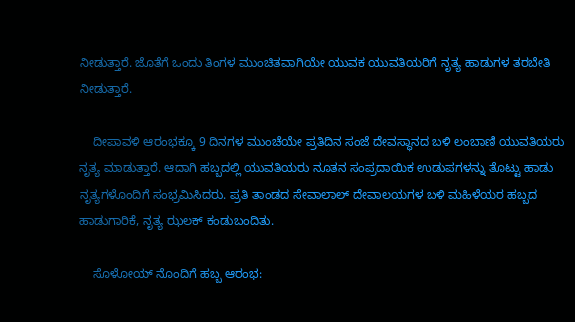ನೀಡುತ್ತಾರೆ. ಜೊತೆಗೆ ಒಂದು ತಿಂಗಳ ಮುಂಚಿತವಾಗಿಯೇ ಯುವಕ ಯುವತಿಯರಿಗೆ ನೃತ್ಯ ಹಾಡುಗಳ ತರಬೇತಿ ನೀಡುತ್ತಾರೆ.

    ದೀಪಾವಳಿ ಆರಂಭಕ್ಕೂ 9 ದಿನಗಳ ಮುಂಚೆಯೇ ಪ್ರತಿದಿನ ಸಂಜೆ ದೇವಸ್ಥಾನದ ಬಳಿ ಲಂಬಾಣಿ ಯುವತಿಯರು ನೃತ್ಯ ಮಾಡುತ್ತಾರೆ. ಆದಾಗಿ ಹಬ್ಬದಲ್ಲಿ ಯುವತಿಯರು ನೂತನ ಸಂಪ್ರದಾಯಿಕ ಉಡುಪಗಳನ್ನು ತೊಟ್ಟು ಹಾಡು ನೃತ್ಯಗಳೊಂದಿಗೆ ಸಂಭ್ರಮಿಸಿದರು. ಪ್ರತಿ ತಾಂಡದ ಸೇವಾಲಾಲ್‌ ದೇವಾಲಯಗಳ ಬಳಿ ಮಹಿಳೆಯರ ಹಬ್ಬದ ಹಾಡುಗಾರಿಕೆ, ನೃತ್ಯ ಝಲಕ್ ಕಂಡುಬಂದಿತು.

    ಸೊಳೋಯ್ ನೊಂದಿಗೆ ಹಬ್ಬ ಆರಂಭ: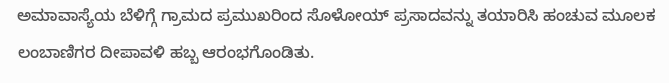ಅಮಾವಾಸ್ಯೆಯ ಬೆಳಿಗ್ಗೆ ಗ್ರಾಮದ ಪ್ರಮುಖರಿಂದ ಸೊಳೋಯ್ ಪ್ರಸಾದವನ್ನು ತಯಾರಿಸಿ ಹಂಚುವ ಮೂಲಕ ಲಂಬಾಣಿಗರ ದೀಪಾವಳಿ ಹಬ್ಬ ಆರಂಭಗೊಂಡಿತು.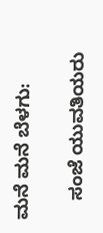ಮನೆ ಮನೆ ಬೆಳಗು:

    ಸಂಜೆ ಯುವತಿಯರು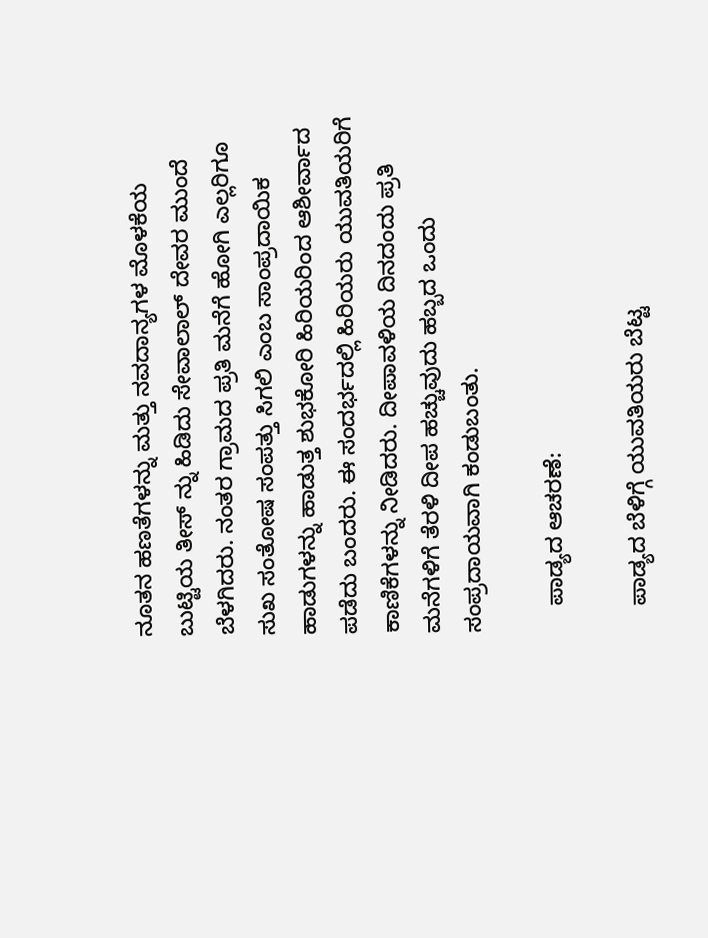ನೂತನ ಹಣತೆಗಳನ್ನು ಮತ್ತು ನವದಾನ್ಯಗಳ ಮೊಳಕೆಯ ಬುಟ್ಟಿಯ ತೀಸ್ ನ್ನು ಹಿಡಿದು ಸೇವಾಲಾಲ್ ದೇವರ ಮುಂದೆ ಬೆಳಗಿದರು. ನಂತರ ಗ್ರಾಮದ ಪ್ರತಿ ಮನೆಗೆ ಹೋಗಿ ಎಲ್ಲರಿಗೂ ಸುಖ ಸಂತೋಷ ಸಂಪತ್ತು ಸಿಗಲಿ ಎಂಬ ಸಾಂಪ್ರದಾಯಿಕ ಹಾಡುಗಳನ್ನು ಹಾಡುತ್ತ ಶುಭಕೋರಿ ಹಿರಿಯರಿಂದ ಆಶೀರ್ವಾದ ಪಡೆದು ಬಂದರು. ಈ ಸಂದರ್ಭದಲ್ಲಿ ಹಿರಿಯರು ಯುವತಿಯರಿಗೆ ಕಾಣಿಕೆಗಳನ್ನು ನೀಡಿದರು. ದೀಪಾವಳಿಯ ದಿನದಂದು ಪ್ರತಿ ಮನೆಗಳಿಗೆ ತೆರಳಿ ದೀಪ ಹಚ್ಚುವುದು ಹಬ್ಬದ ಒಂದು ಸಂಪ್ರದಾಯವಾಗಿ ಕಂಡುಬಂತು.

    ಪಾಡ್ಯದ ಆಚರಣೆ:

    ಪಾಡ್ಯದ ಬೆಳಿಗ್ಗೆ ಯುವತಿಯರು ಬೆಟ್ಟ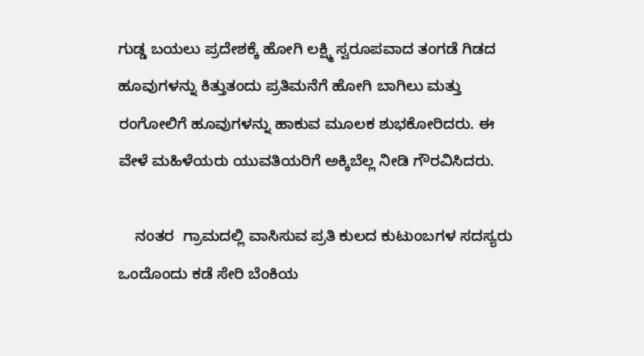ಗುಡ್ಡ ಬಯಲು ಪ್ರದೇಶಕ್ಕೆ ಹೋಗಿ ಲಕ್ಷ್ಮಿ ಸ್ವರೂಪವಾದ ತಂಗಡೆ ಗಿಡದ ಹೂವುಗಳನ್ನು ಕಿತ್ತುತಂದು ಪ್ರತಿಮನೆಗೆ ಹೋಗಿ ಬಾಗಿಲು ಮತ್ತು ರಂಗೋಲಿಗೆ ಹೂವುಗಳನ್ನು ಹಾಕುವ ಮೂಲಕ ಶುಭಕೋರಿದರು. ಈ ವೇಳೆ ಮಹಿಳೆಯರು ಯುವತಿಯರಿಗೆ ಅಕ್ಕಿಬೆಲ್ಲ ನೀಡಿ ಗೌರವಿಸಿದರು.

    ನಂತರ  ಗ್ರಾಮದಲ್ಲಿ ವಾಸಿಸುವ ಪ್ರತಿ ಕುಲದ ಕುಟುಂಬಗಳ ಸದಸ್ಯರು ಒಂದೊಂದು ಕಡೆ ಸೇರಿ ಬೆಂಕಿಯ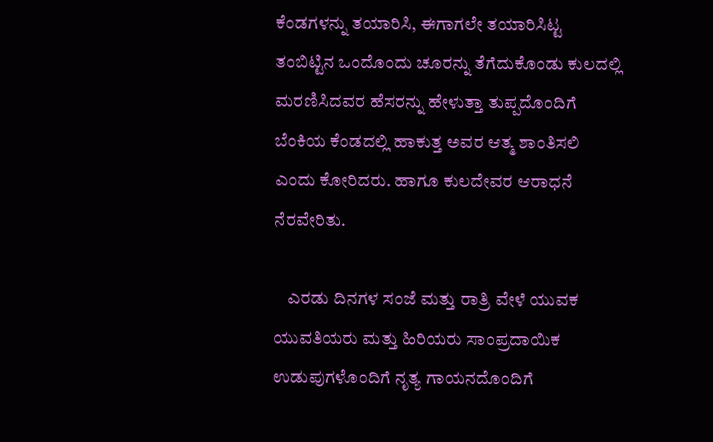ಕೆಂಡಗಳನ್ನು ತಯಾರಿಸಿ, ಈಗಾಗಲೇ ತಯಾರಿಸಿಟ್ಟ ತಂಬಿಟ್ಟಿನ ಒಂದೊಂದು ಚೂರನ್ನು ತೆಗೆದುಕೊಂಡು ಕುಲದಲ್ಲಿ ಮರಣಿಸಿದವರ ಹೆಸರನ್ನು ಹೇಳುತ್ತಾ ತುಪ್ಪದೊಂದಿಗೆ ಬೆಂಕಿಯ ಕೆಂಡದಲ್ಲಿ ಹಾಕುತ್ತ ಅವರ ಆತ್ಮ ಶಾಂತಿಸಲಿ ಎಂದು ಕೋರಿದರು. ಹಾಗೂ ಕುಲದೇವರ ಆರಾಧನೆ ನೆರವೇರಿತು.

    ಎರಡು ದಿನಗಳ ಸಂಜೆ ಮತ್ತು ರಾತ್ರಿ ವೇಳೆ ಯುವಕ ಯುವತಿಯರು ಮತ್ತು ಹಿರಿಯರು ಸಾಂಪ್ರದಾಯಿಕ ಉಡುಪುಗಳೊಂದಿಗೆ ನೃತ್ಯ ಗಾಯನದೊಂದಿಗೆ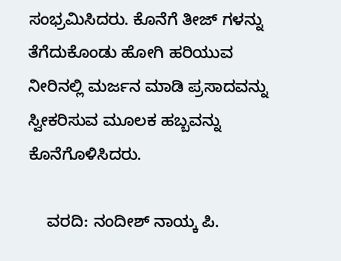ಸಂಭ್ರಮಿಸಿದರು. ಕೊನೆಗೆ ತೀಜ್ ಗಳನ್ನು ತೆಗೆದುಕೊಂಡು ಹೋಗಿ ಹರಿಯುವ ನೀರಿನಲ್ಲಿ ಮರ್ಜನ ಮಾಡಿ ಪ್ರಸಾದವನ್ನು ಸ್ವೀಕರಿಸುವ ಮೂಲಕ ಹಬ್ಬವನ್ನು ಕೊನೆಗೊಳಿಸಿದರು.

    ವರದಿ: ನಂದೀಶ್ ನಾಯ್ಕ ಪಿ.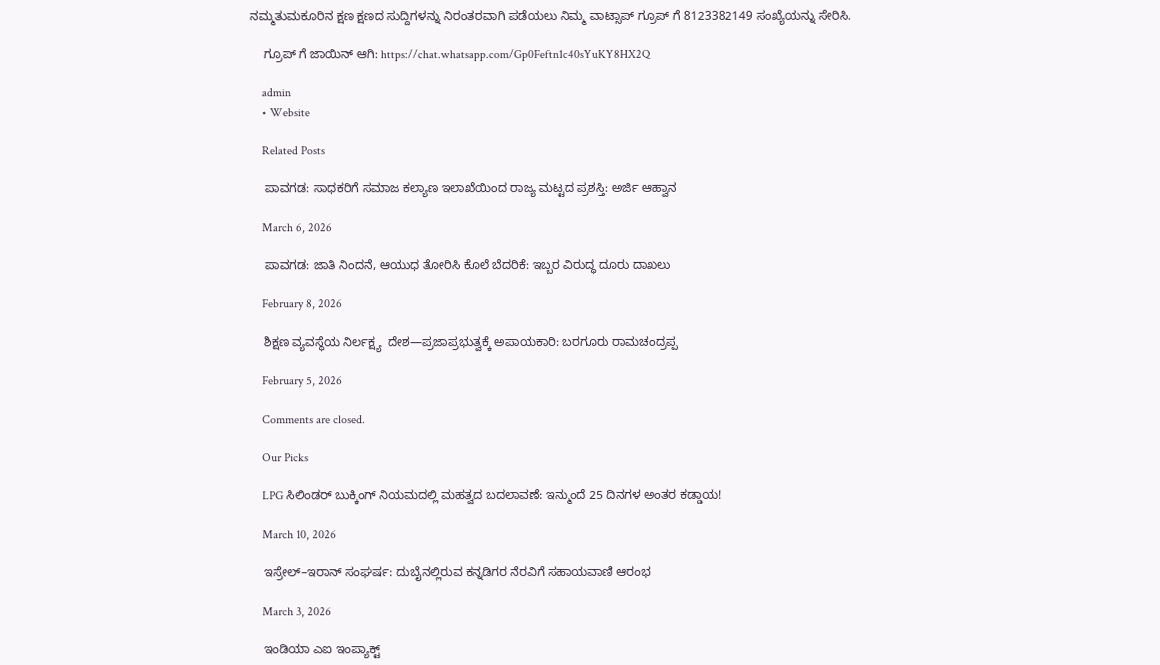ನಮ್ಮತುಮಕೂರಿನ ಕ್ಷಣ ಕ್ಷಣದ ಸುದ್ದಿಗಳನ್ನು ನಿರಂತರವಾಗಿ ಪಡೆಯಲು ನಿಮ್ಮ ವಾಟ್ಸಾಪ್ ಗ್ರೂಪ್ ಗೆ 8123382149 ಸಂಖ್ಯೆಯನ್ನು ಸೇರಿಸಿ.

    ಗ್ರೂಪ್ ಗೆ ಜಾಯಿನ್ ಆಗಿ: https://chat.whatsapp.com/Gp0Feftn1c40sYuKY8HX2Q

    admin
    • Website

    Related Posts

    ಪಾವಗಡ: ಸಾಧಕರಿಗೆ ಸಮಾಜ ಕಲ್ಯಾಣ ಇಲಾಖೆಯಿಂದ ರಾಜ್ಯ ಮಟ್ಟದ ಪ್ರಶಸ್ತಿ: ಅರ್ಜಿ ಆಹ್ವಾನ

    March 6, 2026

    ಪಾವಗಡ: ಜಾತಿ ನಿಂದನೆ, ಆಯುಧ ತೋರಿಸಿ ಕೊಲೆ ಬೆದರಿಕೆ: ಇಬ್ಬರ ವಿರುದ್ಧ ದೂರು ದಾಖಲು

    February 8, 2026

    ಶಿಕ್ಷಣ ವ್ಯವಸ್ಥೆಯ ನಿರ್ಲಕ್ಷ್ಯ  ದೇಶ—ಪ್ರಜಾಪ್ರಭುತ್ವಕ್ಕೆ ಅಪಾಯಕಾರಿ: ಬರಗೂರು ರಾಮಚಂದ್ರಪ್ಪ

    February 5, 2026

    Comments are closed.

    Our Picks

    LPG ಸಿಲಿಂಡರ್ ಬುಕ್ಕಿಂಗ್ ನಿಯಮದಲ್ಲಿ ಮಹತ್ವದ ಬದಲಾವಣೆ: ಇನ್ಮುಂದೆ 25 ದಿನಗಳ ಅಂತರ ಕಡ್ಡಾಯ!

    March 10, 2026

    ಇಸ್ರೇಲ್–ಇರಾನ್ ಸಂಘರ್ಷ: ದುಬೈನಲ್ಲಿರುವ ಕನ್ನಡಿಗರ ನೆರವಿಗೆ ಸಹಾಯವಾಣಿ ಆರಂಭ

    March 3, 2026

    ಇಂಡಿಯಾ ಎಐ ಇಂಪ್ಯಾಕ್ಟ್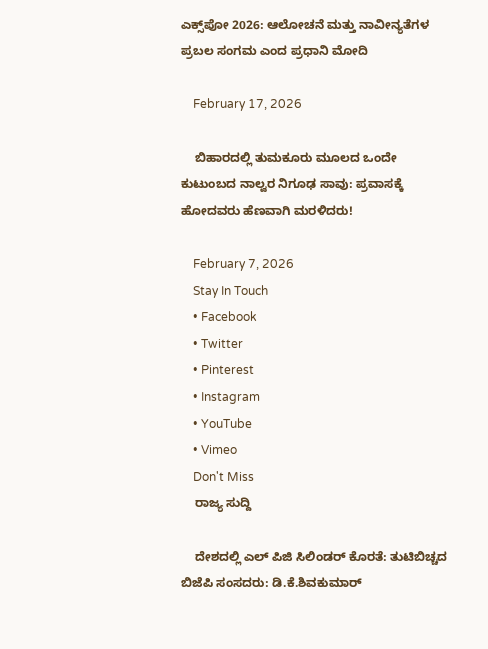ಎಕ್ಸ್‌ಪೋ 2026: ಆಲೋಚನೆ ಮತ್ತು ನಾವೀನ್ಯತೆಗಳ ಪ್ರಬಲ ಸಂಗಮ ಎಂದ ಪ್ರಧಾನಿ ಮೋದಿ

    February 17, 2026

    ಬಿಹಾರದಲ್ಲಿ ತುಮಕೂರು ಮೂಲದ ಒಂದೇ ಕುಟುಂಬದ ನಾಲ್ವರ ನಿಗೂಢ ಸಾವು: ಪ್ರವಾಸಕ್ಕೆ ಹೋದವರು ಹೆಣವಾಗಿ ಮರಳಿದರು!

    February 7, 2026
    Stay In Touch
    • Facebook
    • Twitter
    • Pinterest
    • Instagram
    • YouTube
    • Vimeo
    Don't Miss
    ರಾಜ್ಯ ಸುದ್ದಿ

    ದೇಶದಲ್ಲಿ ಎಲ್‌ ಪಿಜಿ ಸಿಲಿಂಡರ್ ಕೊರತೆ: ತುಟಿಬಿಚ್ಚದ ಬಿಜೆಪಿ ಸಂಸದರು: ಡಿ.ಕೆ.ಶಿವಕುಮಾರ್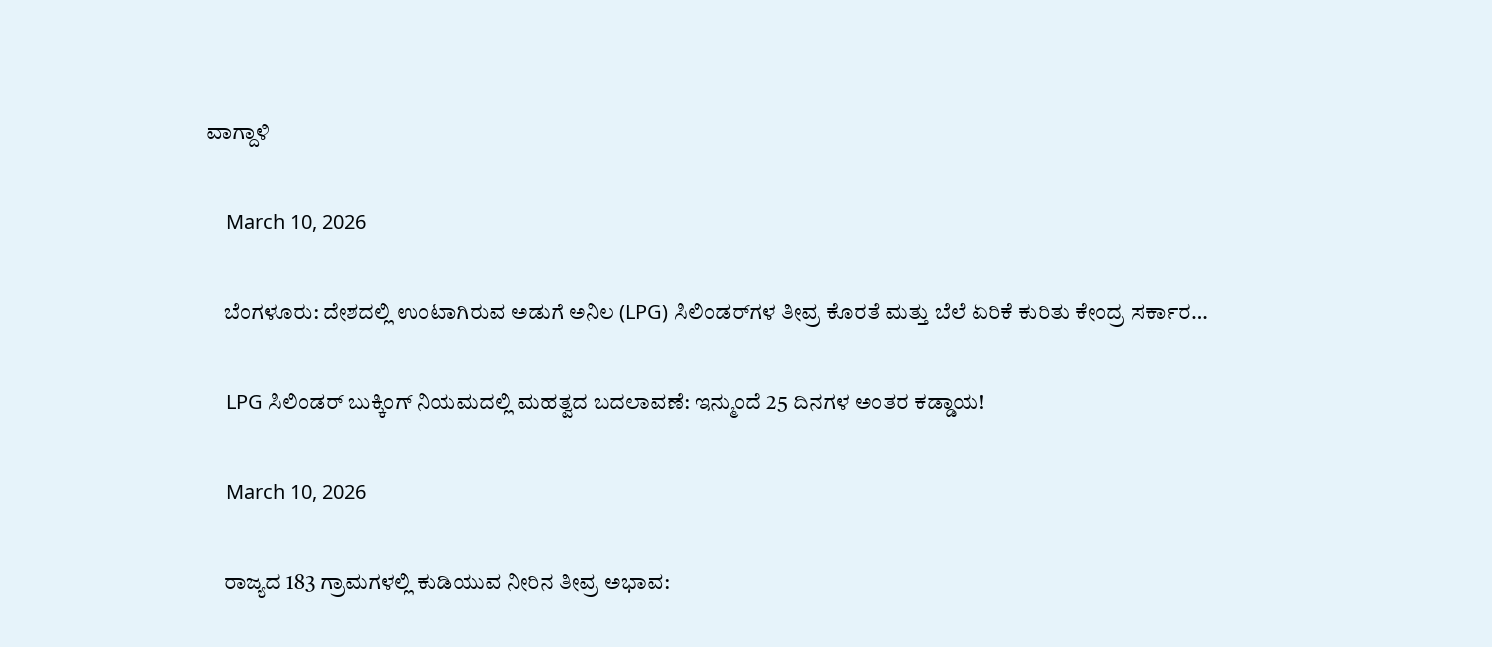ವಾಗ್ದಾಳಿ

    March 10, 2026

    ಬೆಂಗಳೂರು: ದೇಶದಲ್ಲಿ ಉಂಟಾಗಿರುವ ಅಡುಗೆ ಅನಿಲ (LPG) ಸಿಲಿಂಡರ್‌ಗಳ ತೀವ್ರ ಕೊರತೆ ಮತ್ತು ಬೆಲೆ ಏರಿಕೆ ಕುರಿತು ಕೇಂದ್ರ ಸರ್ಕಾರ…

    LPG ಸಿಲಿಂಡರ್ ಬುಕ್ಕಿಂಗ್ ನಿಯಮದಲ್ಲಿ ಮಹತ್ವದ ಬದಲಾವಣೆ: ಇನ್ಮುಂದೆ 25 ದಿನಗಳ ಅಂತರ ಕಡ್ಡಾಯ!

    March 10, 2026

    ರಾಜ್ಯದ 183 ಗ್ರಾಮಗಳಲ್ಲಿ ಕುಡಿಯುವ ನೀರಿನ ತೀವ್ರ ಅಭಾವ: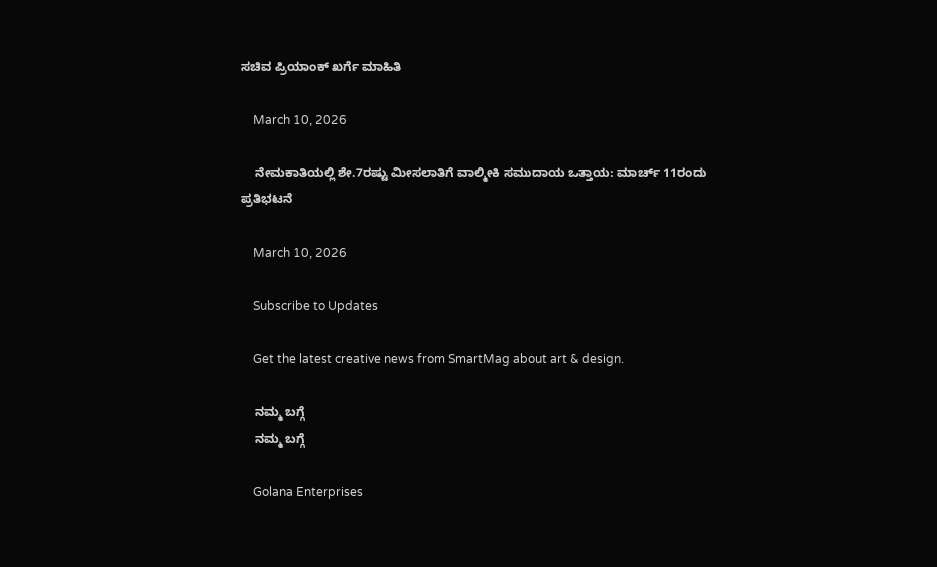ಸಚಿವ ಪ್ರಿಯಾಂಕ್ ಖರ್ಗೆ ಮಾಹಿತಿ

    March 10, 2026

    ನೇಮಕಾತಿಯಲ್ಲಿ ಶೇ.7ರಷ್ಟು ಮೀಸಲಾತಿಗೆ ವಾಲ್ಮೀಕಿ ಸಮುದಾಯ ಒತ್ತಾಯ: ಮಾರ್ಚ್ 11ರಂದು ಪ್ರತಿಭಟನೆ

    March 10, 2026

    Subscribe to Updates

    Get the latest creative news from SmartMag about art & design.

    ನಮ್ಮ ಬಗ್ಗೆ
    ನಮ್ಮ ಬಗ್ಗೆ

    Golana Enterprises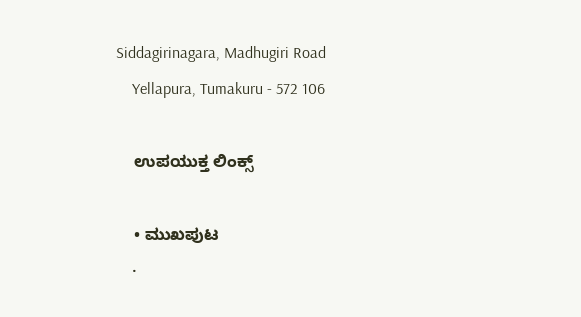Siddagirinagara, Madhugiri Road
    Yellapura, Tumakuru - 572 106

    ಉಪಯುಕ್ತ ಲಿಂಕ್ಸ್

    • ಮುಖಪುಟ
    •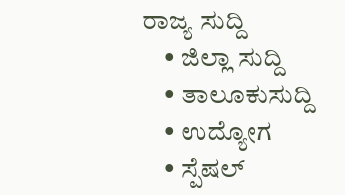ರಾಜ್ಯ ಸುದ್ದಿ
    • ಜಿಲ್ಲಾ ಸುದ್ದಿ
    • ತಾಲೂಕುಸುದ್ದಿ
    • ಉದ್ಯೋಗ
    • ಸ್ಪೆಷಲ್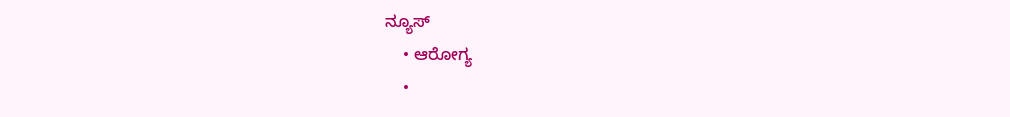ನ್ಯೂಸ್
    • ಆರೋಗ್ಯ
    •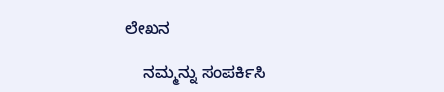ಲೇಖನ

    ನಮ್ಮನ್ನು ಸಂಪರ್ಕಿಸಿ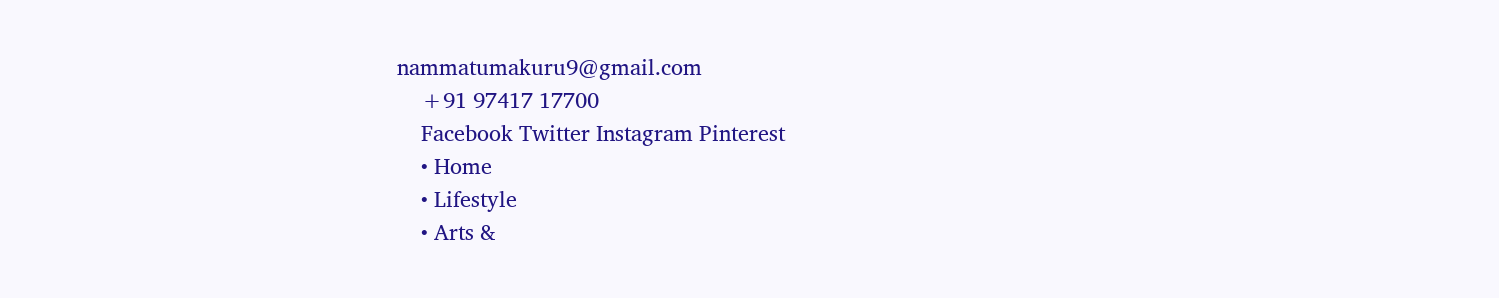nammatumakuru9@gmail.com
    +91 97417 17700
    Facebook Twitter Instagram Pinterest
    • Home
    • Lifestyle
    • Arts &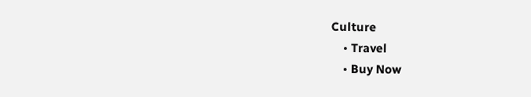Culture
    • Travel
    • Buy Now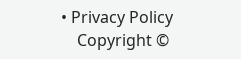• Privacy Policy
    Copyright ©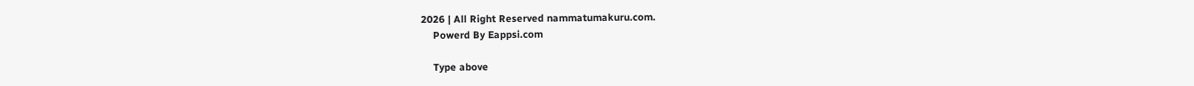2026 | All Right Reserved nammatumakuru.com.
    Powerd By Eappsi.com

    Type above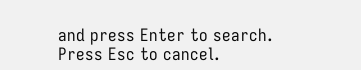and press Enter to search. Press Esc to cancel.